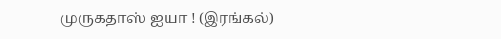முருகதாஸ் ஐயா ! (இரங்கல்)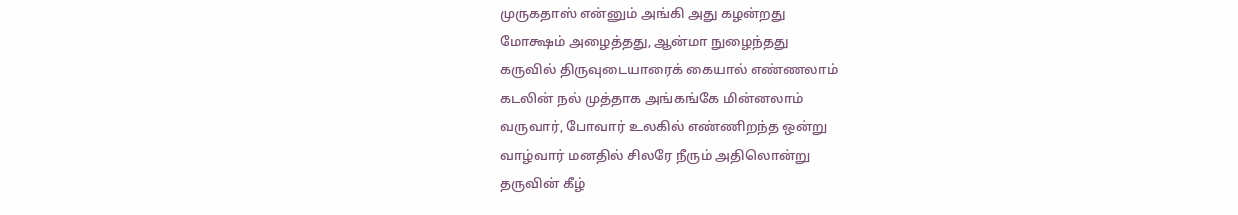முருகதாஸ் என்னும் அங்கி அது கழன்றது
மோக்ஷம் அழைத்தது, ஆன்மா நுழைந்தது
கருவில் திருவுடையாரைக் கையால் எண்ணலாம்
கடலின் நல் முத்தாக அங்கங்கே மின்னலாம்
வருவார், போவார் உலகில் எண்ணிறந்த ஒன்று
வாழ்வார் மனதில் சிலரே நீரும் அதிலொன்று
தருவின் கீழ்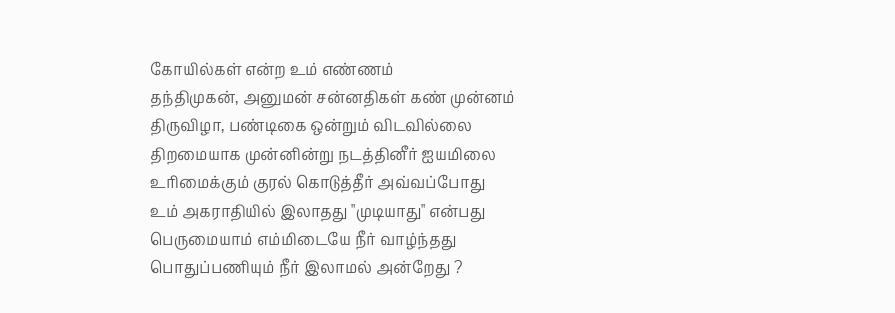கோயில்கள் என்ற உம் எண்ணம்
தந்திமுகன், அனுமன் சன்னதிகள் கண் முன்னம்
திருவிழா, பண்டிகை ஒன்றும் விடவில்லை
திறமையாக முன்னின்று நடத்தினீர் ஐயமிலை
உரிமைக்கும் குரல் கொடுத்தீர் அவ்வப்போது
உம் அகராதியில் இலாதது "முடியாது" என்பது
பெருமையாம் எம்மிடையே நீர் வாழ்ந்தது
பொதுப்பணியும் நீர் இலாமல் அன்றேது ?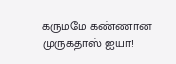கருமமே கண்ணான முருகதாஸ் ஐயா!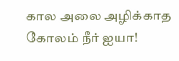கால அலை அழிக்காத கோலம் நீர் ஐயா!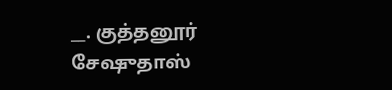__. குத்தனூர் சேஷுதாஸ்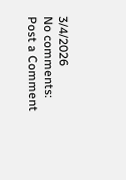3/4/2026
No comments:
Post a Comment